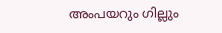അംപയറും ഗില്ലും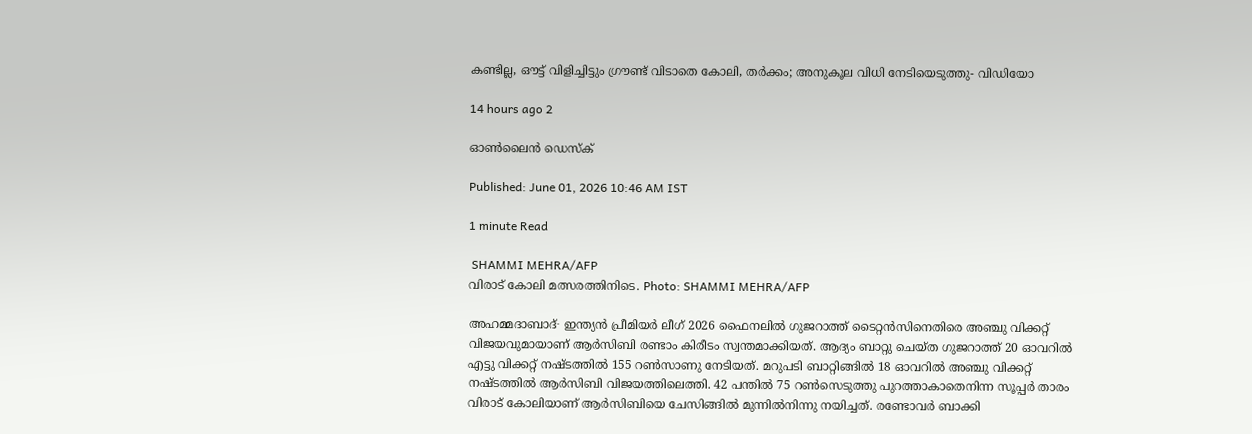കണ്ടില്ല, ഔട്ട് വിളിച്ചിട്ടും ഗ്രൗണ്ട് വിടാതെ കോലി, തർക്കം; അനുകൂല വിധി നേടിയെടുത്തു- വിഡിയോ

14 hours ago 2

ഓൺലൈൻ ഡെസ്ക്

Published: June 01, 2026 10:46 AM IST

1 minute Read

 SHAMMI MEHRA/AFP
വിരാട് കോലി മത്സരത്തിനിടെ. Photo: SHAMMI MEHRA/AFP

അഹമ്മദാബാദ്∙ ഇന്ത്യൻ പ്രീമിയർ ലീഗ് 2026 ഫൈനലിൽ ഗുജറാത്ത് ടൈറ്റൻസിനെതിരെ അഞ്ചു വിക്കറ്റ് വിജയവുമായാണ് ആർസിബി രണ്ടാം കിരീടം സ്വന്തമാക്കിയത്. ആദ്യം ബാറ്റു ചെയ്ത ഗുജറാത്ത് 20 ഓവറിൽ എട്ടു വിക്കറ്റ് നഷ്ടത്തിൽ 155 റൺസാണു നേടിയത്. മറുപടി ബാറ്റിങ്ങിൽ 18 ഓവറിൽ അഞ്ചു വിക്കറ്റ് നഷ്ടത്തിൽ ആർസിബി വിജയത്തിലെത്തി. 42 പന്തിൽ 75 റൺസെടുത്തു പുറത്താകാതെനിന്ന സൂപ്പർ താരം വിരാട് കോലിയാണ് ആർസിബിയെ ചേസിങ്ങിൽ മുന്നിൽനിന്നു നയിച്ചത്. രണ്ടോവർ ബാക്കി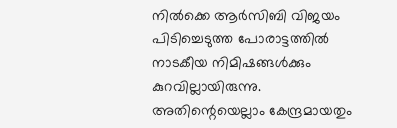നിൽക്കെ ആർസിബി വിജയം പിടിച്ചെടുത്ത പോരാട്ടത്തിൽ നാടകീയ നിമിഷങ്ങൾക്കും കുറവില്ലായിരുന്നു. അതിന്റെയെല്ലാം കേന്ദ്രമായതും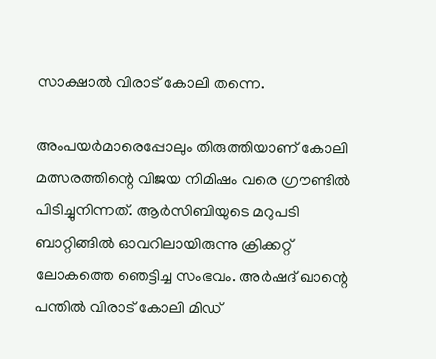സാക്ഷാൽ വിരാട് കോലി തന്നെ.

അംപയർമാരെപ്പോലും തിരുത്തിയാണ് കോലി മത്സരത്തിന്റെ വിജയ നിമിഷം വരെ ഗ്രൗണ്ടിൽ പിടിച്ചുനിന്നത്. ആർസിബിയുടെ മറുപടി ബാറ്റിങ്ങിൽ ഓവറിലായിരുന്നു ക്രിക്കറ്റ് ലോകത്തെ ഞെട്ടിച്ച സംഭവം. അർഷദ് ഖാന്റെ പന്തിൽ വിരാട് കോലി മിഡ്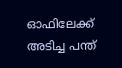ഓഫിലേക്ക് അടിച്ച പന്ത്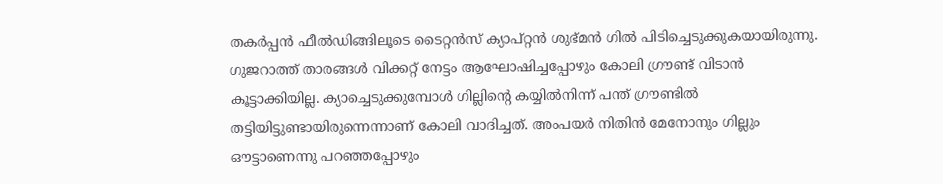തകർ‍പ്പൻ ഫീൽഡിങ്ങിലൂടെ ടൈറ്റൻസ് ക്യാപ്റ്റൻ ശുഭ്മൻ ഗിൽ പിടിച്ചെടുക്കുകയായിരുന്നു. ഗുജറാത്ത് താരങ്ങൾ വിക്കറ്റ് നേട്ടം ആഘോഷിച്ചപ്പോഴും കോലി ഗ്രൗണ്ട് വിടാൻ കൂട്ടാക്കിയില്ല. ക്യാച്ചെടുക്കുമ്പോൾ ഗില്ലിന്റെ കയ്യിൽനിന്ന് പന്ത് ഗ്രൗണ്ടിൽ തട്ടിയിട്ടുണ്ടായിരുന്നെന്നാണ് കോലി വാദിച്ചത്. അംപയർ നിതിൻ മേനോനും ഗില്ലും ഔട്ടാണെന്നു പറഞ്ഞപ്പോഴും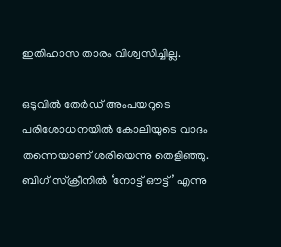ഇതിഹാസ താരം വിശ്വസിച്ചില്ല.

ഒടുവിൽ തേർഡ് അംപയറുടെ പരിശോധനയിൽ കോലിയുടെ വാദം തന്നെയാണ് ശരിയെന്നു തെളിഞ്ഞു. ബിഗ് സ്ക്രീനിൽ ‘നോട്ട് ഔട്ട്’ എന്നു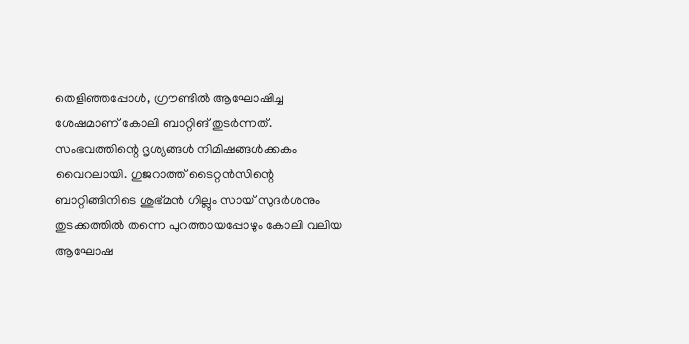തെളിഞ്ഞപ്പോൾ, ഗ്രൗണ്ടിൽ ആഘോഷിച്ച ശേഷമാണ് കോലി ബാറ്റിങ് തുടർന്നത്. സംഭവത്തിന്റെ ദൃശ്യങ്ങൾ നിമിഷങ്ങൾക്കകം വൈറലായി. ഗുജറാത്ത് ടൈറ്റൻസിന്റെ ബാറ്റിങ്ങിനിടെ ശുഭ്മൻ ഗില്ലും സായ് സുദർശനും തുടക്കത്തിൽ തന്നെ പുറത്തായപ്പോഴും കോലി വലിയ ആഘോഷ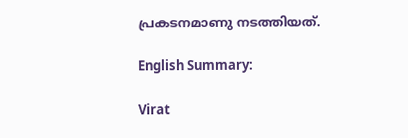പ്രകടനമാണു നടത്തിയത്.

English Summary:

Virat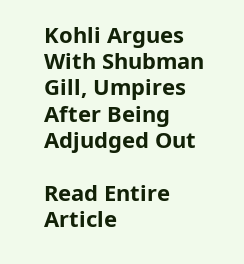Kohli Argues With Shubman Gill, Umpires After Being Adjudged Out

Read Entire Article